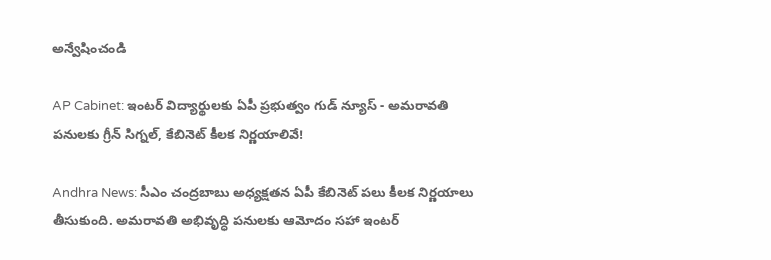అన్వేషించండి

AP Cabinet: ఇంటర్ విద్యార్థులకు ఏపీ ప్రభుత్వం గుడ్ న్యూస్ - అమరావతి పనులకు గ్రీన్ సిగ్నల్, కేబినెట్ కీలక నిర్ణయాలివే!

Andhra News: సీఎం చంద్రబాబు అధ్యక్షతన ఏపీ కేబినెట్ పలు కీలక నిర్ణయాలు తీసుకుంది. అమరావతి అభివృద్ధి పనులకు ఆమోదం సహా ఇంటర్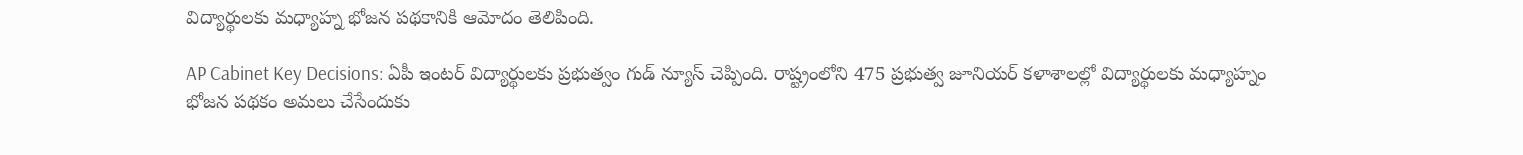విద్యార్థులకు మధ్యాహ్న భోజన పథకానికి ఆమోదం తెలిపింది.

AP Cabinet Key Decisions: ఏపీ ఇంటర్ విద్యార్థులకు ప్రభుత్వం గుడ్ న్యూస్ చెప్పింది. రాష్ట్రంలోని 475 ప్రభుత్వ జూనియర్ కళాశాలల్లో విద్యార్థులకు మధ్యాహ్నం భోజన పథకం అమలు చేసేందుకు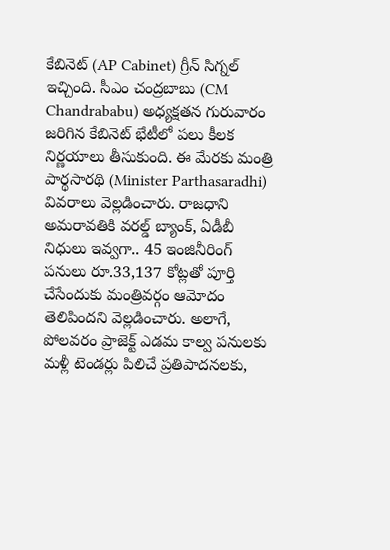కేబినెట్ (AP Cabinet) గ్రీన్ సిగ్నల్ ఇచ్చింది. సీఎం చంద్రబాబు (CM Chandrababu) అధ్యక్షతన గురువారం జరిగిన కేబినెట్ భేటీలో పలు కీలక నిర్ణయాలు తీసుకుంది. ఈ మేరకు మంత్రి పార్థసారథి (Minister Parthasaradhi) వివరాలు వెల్లడించారు. రాజధాని అమరావతికి వరల్డ్ బ్యాంక్, ఏడీబీ నిధులు ఇవ్వగా.. 45 ఇంజినీరింగ్ పనులు రూ.33,137 కోట్లతో పూర్తి చేసేందుకు మంత్రివర్గం ఆమోదం తెలిపిందని వెల్లడించారు. అలాగే, పోలవరం ప్రాజెక్ట్ ఎడమ కాల్వ పనులకు మళ్లీ టెండర్లు పిలిచే ప్రతిపాదనలకు,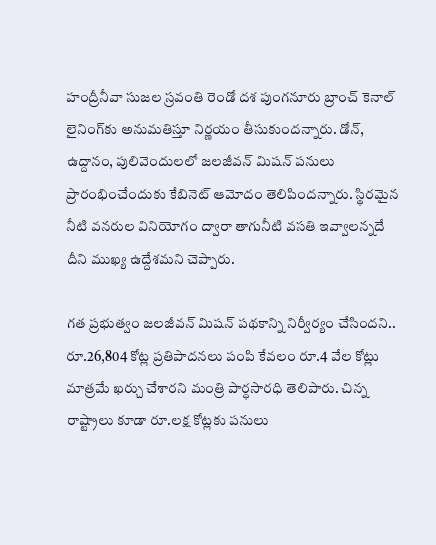హంద్రీనీవా సుజల స్రవంతి రెండో దశ పుంగనూరు బ్రాంచ్ కెనాల్ లైనింగ్‌కు అనుమతిస్తూ నిర్ణయం తీసుకుందన్నారు. డోన్, ఉద్దానం, పులివెందులలో జలజీవన్ మిషన్ పనులు ప్రారంభించేందుకు కేబినెట్ ఆమోదం తెలిపిందన్నారు. స్థిరమైన నీటి వనరుల వినియోగం ద్వారా తాగునీటి వసతి ఇవ్వాలన్నదే దీని ముఖ్య ఉద్దేశమని చెప్పారు.

గత ప్రభుత్వం జలజీవన్ మిషన్ పథకాన్ని నిర్వీర్యం చేసిందని.. రూ.26,804 కోట్ల ప్రతిపాదనలు పంపి కేవలం రూ.4 వేల కోట్లు మాత్రమే ఖర్చు చేశారని మంత్రి పార్ధసారధి తెలిపారు. చిన్న రాష్ట్రాలు కూడా రూ.లక్ష కోట్లకు పనులు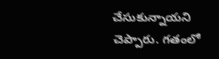చేసుకున్నాయని చెప్పారు. గతంలో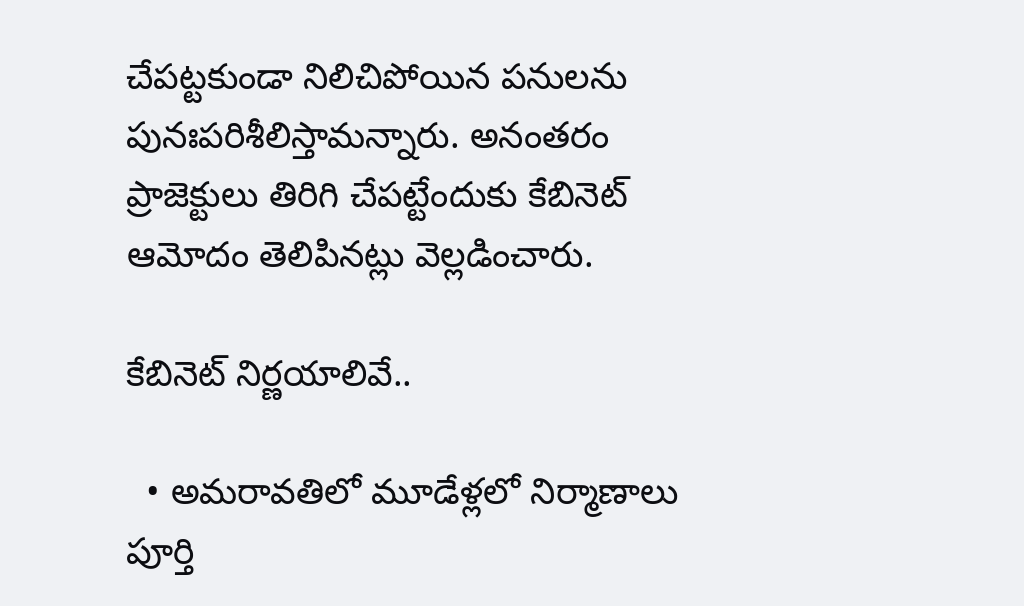చేపట్టకుండా నిలిచిపోయిన పనులను పునఃపరిశీలిస్తామన్నారు. అనంతరం ప్రాజెక్టులు తిరిగి చేపట్టేందుకు కేబినెట్ ఆమోదం తెలిపినట్లు వెల్లడించారు.

కేబినెట్ నిర్ణయాలివే..

  • అమరావతిలో మూడేళ్లలో నిర్మాణాలు పూర్తి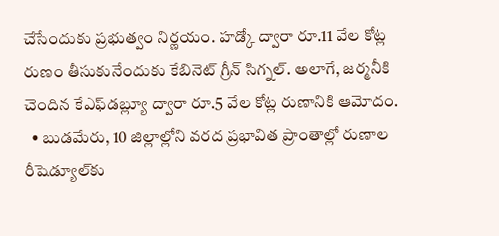చేసేందుకు ప్రభుత్వం నిర్ణయం. హడ్కో ద్వారా రూ.11 వేల కోట్ల రుణం తీసుకునేందుకు కేబినెట్ గ్రీన్ సిగ్నల్. అలాగే, జర్మనీకి చెందిన కేఎఫ్‌డబ్ల్యూ ద్వారా రూ.5 వేల కోట్ల రుణానికి ఆమోదం.
  • బుడమేరు, 10 జిల్లాల్లోని వరద ప్రభావిత ప్రాంతాల్లో రుణాల రీషెడ్యూల్‌కు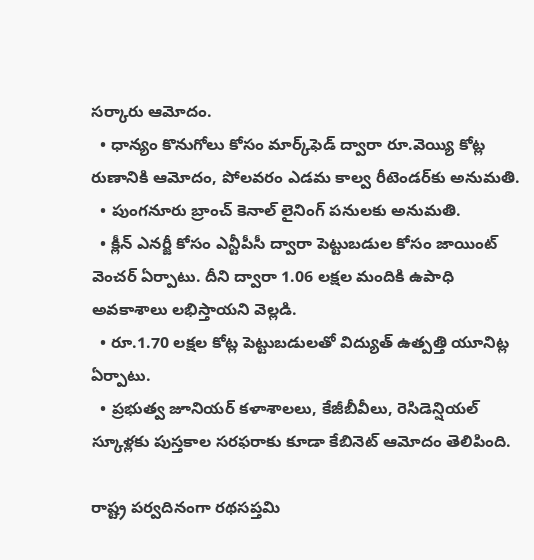సర్కారు ఆమోదం.
  • ధాన్యం కొనుగోలు కోసం మార్క్‌‍ఫెడ్ ద్వారా రూ.వెయ్యి కోట్ల రుణానికి ఆమోదం, పోలవరం ఎడమ కాల్వ రీటెండర్‌కు అనుమతి.
  • పుంగనూరు బ్రాంచ్ కెనాల్ లైనింగ్ పనులకు అనుమతి.
  • క్లీన్ ఎనర్జీ కోసం ఎన్టీపీసీ ద్వారా పెట్టుబడుల కోసం జాయింట్ వెంచర్ ఏర్పాటు. దీని ద్వారా 1.06 లక్షల మందికి ఉపాధి అవకాశాలు లభిస్తాయని వెల్లడి.
  • రూ.1.70 లక్షల కోట్ల పెట్టుబడులతో విద్యుత్ ఉత్పత్తి యూనిట్ల ఏర్పాటు.
  • ప్రభుత్వ జూనియర్ కళాశాలలు, కేజీబీవీలు, రెసిడెన్షియల్ స్కూళ్లకు పుస్తకాల సరఫరాకు కూడా కేబినెట్ ఆమోదం తెలిపింది.

రాష్ట్ర పర్వదినంగా రథసప్తమి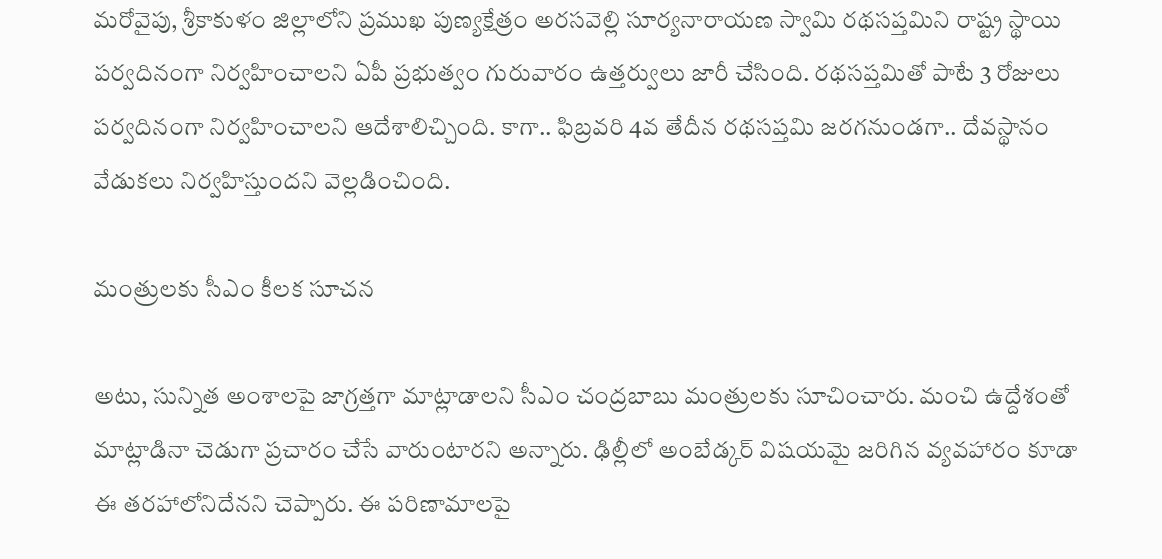మరోవైపు, శ్రీకాకుళం జిల్లాలోని ప్రముఖ పుణ్యక్షేత్రం అరసవెల్లి సూర్యనారాయణ స్వామి రథసప్తమిని రాష్ట్ర స్థాయి పర్వదినంగా నిర్వహించాలని ఏపీ ప్రభుత్వం గురువారం ఉత్తర్వులు జారీ చేసింది. రథసప్తమితో పాటే 3 రోజులు పర్వదినంగా నిర్వహించాలని ఆదేశాలిచ్చింది. కాగా.. ఫిబ్రవరి 4వ తేదీన రథసప్తమి జరగనుండగా.. దేవస్థానం వేడుకలు నిర్వహిస్తుందని వెల్లడించింది.

మంత్రులకు సీఎం కీలక సూచన

అటు, సున్నిత అంశాలపై జాగ్రత్తగా మాట్లాడాలని సీఎం చంద్రబాబు మంత్రులకు సూచించారు. మంచి ఉద్దేశంతో మాట్లాడినా చెడుగా ప్రచారం చేసే వారుంటారని అన్నారు. ఢిల్లీలో అంబేడ్కర్ విషయమై జరిగిన వ్యవహారం కూడా ఈ తరహాలోనిదేనని చెప్పారు. ఈ పరిణామాలపై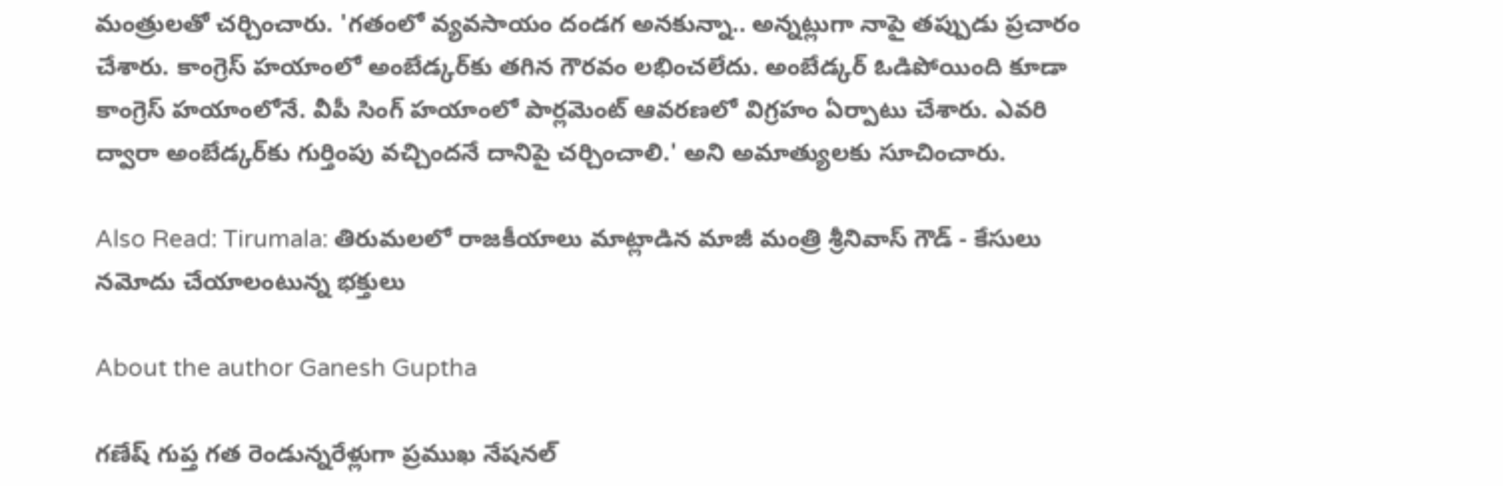మంత్రులతో చర్చించారు. 'గతంలో వ్యవసాయం దండగ అనకున్నా.. అన్నట్లుగా నాపై తప్పుడు ప్రచారం చేశారు. కాంగ్రెస్ హయాంలో అంబేడ్కర్‌కు తగిన గౌరవం లభించలేదు. అంబేడ్కర్ ఓడిపోయింది కూడా కాంగ్రెస్ హయాంలోనే. వీపీ సింగ్ హయాంలో పార్లమెంట్ ఆవరణలో విగ్రహం ఏర్పాటు చేశారు. ఎవరి ద్వారా అంబేడ్కర్‌కు గుర్తింపు వచ్చిందనే దానిపై చర్చించాలి.' అని అమాత్యులకు సూచించారు.

Also Read: Tirumala: తిరుమలలో రాజకీయాలు మాట్లాడిన మాజీ మంత్రి శ్రీనివాస్ గౌడ్ - కేసులు నమోదు చేయాలంటున్న భక్తులు

About the author Ganesh Guptha

గణేష్ గుప్త గత రెండున్నరేళ్లుగా ప్రముఖ నేషనల్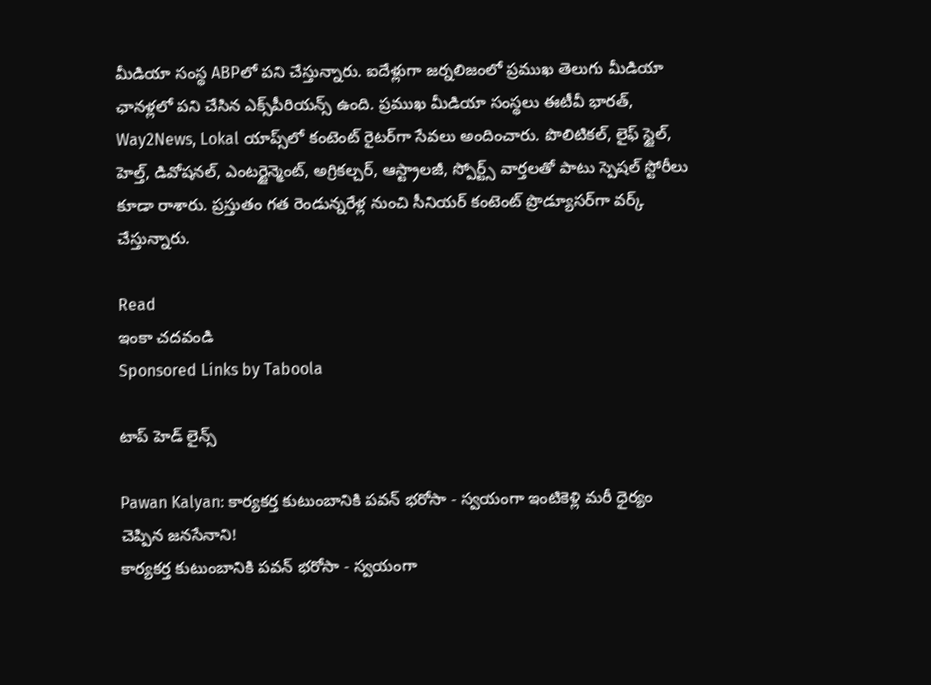మీడియా సంస్థ ABPలో పని చేస్తున్నారు. ఐదేళ్లుగా జర్నలిజంలో ప్రముఖ తెలుగు మీడియా ఛానళ్లలో పని చేసిన ఎక్స్‌పీరియన్స్ ఉంది. ప్రముఖ మీడియా సంస్థలు ఈటీవీ భారత్, Way2News, Lokal యాప్స్‌లో కంటెంట్ రైటర్‌గా సేవలు అందించారు. పొలిటికల్, లైఫ్ స్టైల్, హెల్త్, డివోషనల్, ఎంటర్టైన్మెంట్, అగ్రికల్చర్, ఆస్ట్రాలజీ, స్పోర్ట్స్ వార్తలతో పాటు స్పెషల్ స్టోరీలు కూడా రాశారు. ప్రస్తుతం గత రెండున్నరేళ్ల నుంచి సీనియర్ కంటెంట్ ప్రొడ్యూసర్‌గా వర్క్ చేస్తున్నారు.

Read
ఇంకా చదవండి
Sponsored Links by Taboola

టాప్ హెడ్ లైన్స్

Pawan Kalyan: కార్యకర్త కుటుంబానికి పవన్ భరోసా - స్వయంగా ఇంటికెళ్లి మరీ ధైర్యం చెప్పిన జనసేనాని!
కార్యకర్త కుటుంబానికి పవన్ భరోసా - స్వయంగా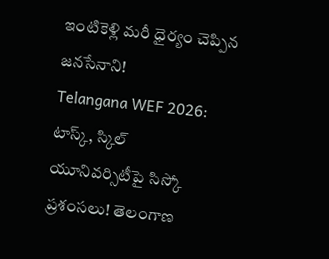ఇంటికెళ్లి మరీ ధైర్యం చెప్పిన జనసేనాని!
Telangana WEF 2026: టాస్క్, స్కిల్ యూనివర్సిటీపై సిస్కో ప్రశంసలు! తెలంగాణ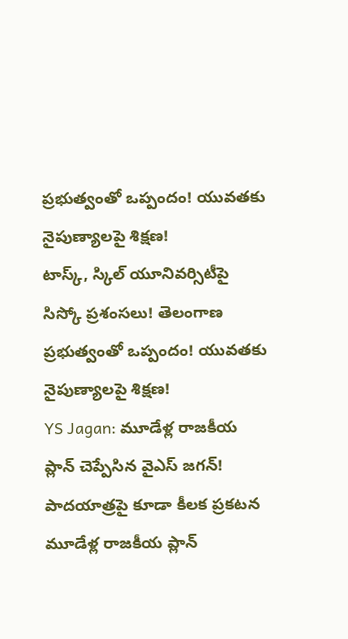ప్రభుత్వంతో ఒప్పందం! యువతకు నైపుణ్యాలపై శిక్షణ!
టాస్క్, స్కిల్ యూనివర్సిటీపై సిస్కో ప్రశంసలు! తెలంగాణ ప్రభుత్వంతో ఒప్పందం! యువతకు నైపుణ్యాలపై శిక్షణ!
YS Jagan: మూడేళ్ల రాజకీయ ప్లాన్ చెప్పేసిన వైఎస్ జగన్! పాదయాత్రపై కూడా కీలక ప్రకటన
మూడేళ్ల రాజకీయ ప్లాన్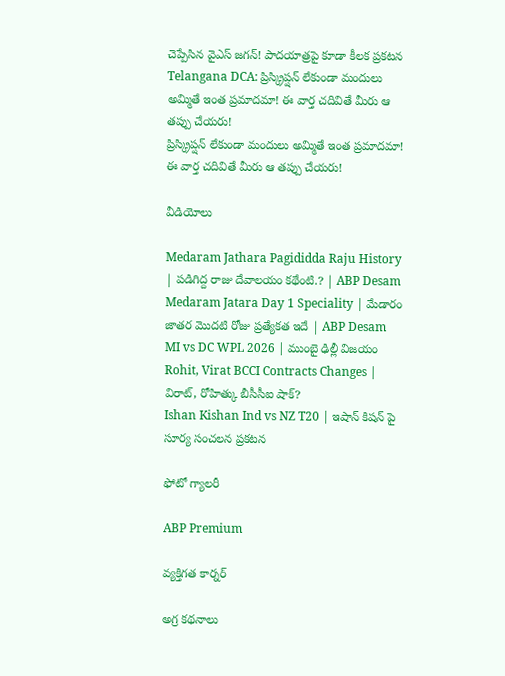చెప్పేసిన వైఎస్ జగన్! పాదయాత్రపై కూడా కీలక ప్రకటన
Telangana DCA: ప్రిస్క్రిప్షన్ లేకుండా మందులు అమ్మితే ఇంత ప్రమాదమా! ఈ వార్త చదివితే మీరు ఆ తప్పు చేయరు!
ప్రిస్క్రిప్షన్ లేకుండా మందులు అమ్మితే ఇంత ప్రమాదమా! ఈ వార్త చదివితే మీరు ఆ తప్పు చేయరు!

వీడియోలు

Medaram Jathara Pagididda Raju History | పడిగిద్ద రాజు దేవాలయం కథేంటి.? | ABP Desam
Medaram Jatara Day 1 Speciality | మేడారం జాతర మొదటి రోజు ప్రత్యేకత ఇదే | ABP Desam
MI vs DC WPL 2026 | ముంబై ఢిల్లీ విజయం
Rohit, Virat BCCI Contracts Changes | విరాట్, రోహిత్కు బీసీసీఐ షాక్?
Ishan Kishan Ind vs NZ T20 | ఇషాన్ కిషన్ పై సూర్య సంచలన ప్రకటన

ఫోటో గ్యాలరీ

ABP Premium

వ్యక్తిగత కార్నర్

అగ్ర కథనాలు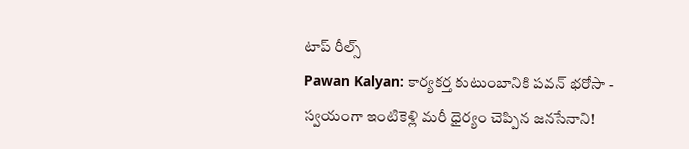టాప్ రీల్స్
Pawan Kalyan: కార్యకర్త కుటుంబానికి పవన్ భరోసా - స్వయంగా ఇంటికెళ్లి మరీ ధైర్యం చెప్పిన జనసేనాని!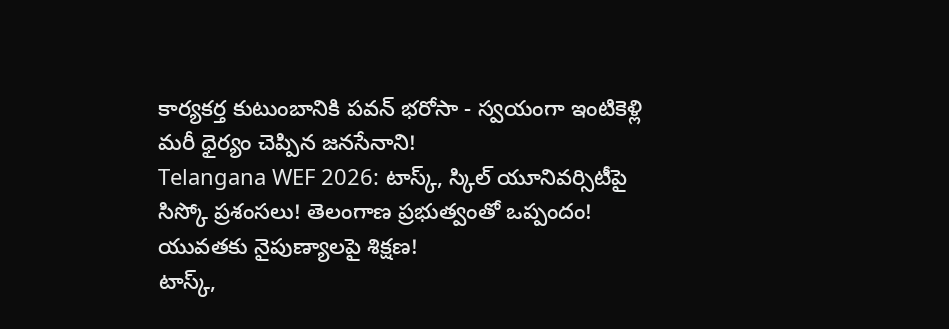కార్యకర్త కుటుంబానికి పవన్ భరోసా - స్వయంగా ఇంటికెళ్లి మరీ ధైర్యం చెప్పిన జనసేనాని!
Telangana WEF 2026: టాస్క్, స్కిల్ యూనివర్సిటీపై సిస్కో ప్రశంసలు! తెలంగాణ ప్రభుత్వంతో ఒప్పందం! యువతకు నైపుణ్యాలపై శిక్షణ!
టాస్క్,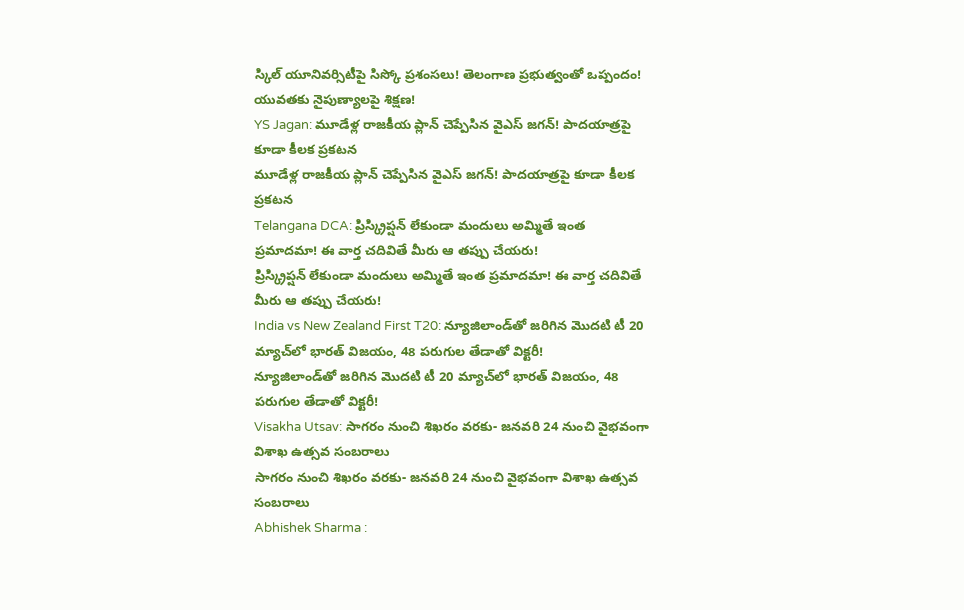స్కిల్ యూనివర్సిటీపై సిస్కో ప్రశంసలు! తెలంగాణ ప్రభుత్వంతో ఒప్పందం! యువతకు నైపుణ్యాలపై శిక్షణ!
YS Jagan: మూడేళ్ల రాజకీయ ప్లాన్ చెప్పేసిన వైఎస్ జగన్! పాదయాత్రపై కూడా కీలక ప్రకటన
మూడేళ్ల రాజకీయ ప్లాన్ చెప్పేసిన వైఎస్ జగన్! పాదయాత్రపై కూడా కీలక ప్రకటన
Telangana DCA: ప్రిస్క్రిప్షన్ లేకుండా మందులు అమ్మితే ఇంత ప్రమాదమా! ఈ వార్త చదివితే మీరు ఆ తప్పు చేయరు!
ప్రిస్క్రిప్షన్ లేకుండా మందులు అమ్మితే ఇంత ప్రమాదమా! ఈ వార్త చదివితే మీరు ఆ తప్పు చేయరు!
India vs New Zealand First T20: న్యూజిలాండ్‌తో జరిగిన మొదటి టీ 20 మ్యాచ్‌లో భారత్ విజయం, 48 పరుగుల తేడాతో విక్టరీ!
న్యూజిలాండ్‌తో జరిగిన మొదటి టీ 20 మ్యాచ్‌లో భారత్ విజయం, 48 పరుగుల తేడాతో విక్టరీ!
Visakha Utsav: సాగరం నుంచి శిఖరం వరకు- జనవరి 24 నుంచి వైభవంగా విశాఖ ఉత్సవ సంబరాలు
సాగరం నుంచి శిఖరం వరకు- జనవరి 24 నుంచి వైభవంగా విశాఖ ఉత్సవ సంబరాలు
Abhishek Sharma :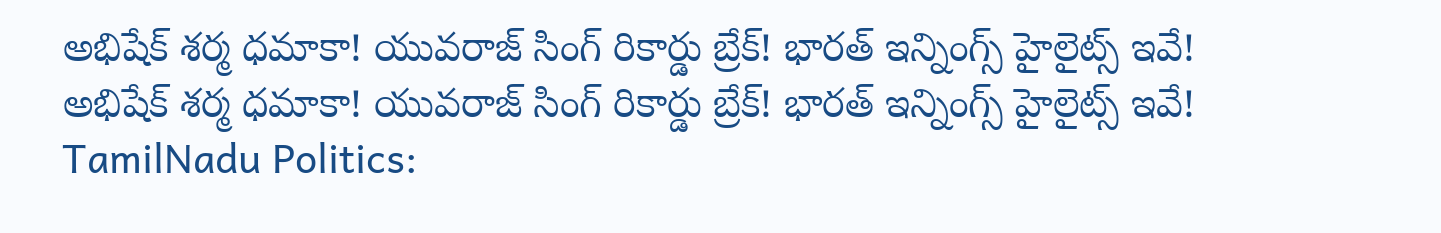అభిషేక్‌ శర్మ ధమాకా! యువరాజ్ సింగ్ రికార్డు బ్రేక్‌! భారత్ ఇన్నింగ్స్‌ హైలైట్స్‌ ఇవే!
అభిషేక్‌ శర్మ ధమాకా! యువరాజ్ సింగ్ రికార్డు బ్రేక్‌! భారత్ ఇన్నింగ్స్‌ హైలైట్స్‌ ఇవే!
TamilNadu Politics: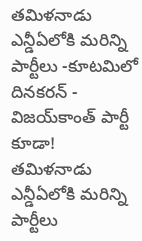తమిళనాడు ఎన్డీఏలోకి మరిన్ని పార్టీలు -కూటమిలో దినకరన్ - విజయ్‌కాంత్ పార్టీ కూడా!
తమిళనాడు ఎన్డీఏలోకి మరిన్ని పార్టీలు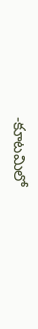-కూటమిలో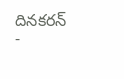దినకరన్ -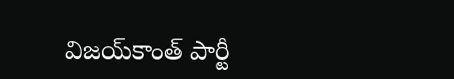విజయ్‌కాంత్ పార్టీ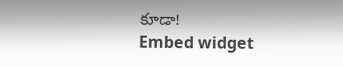కూడా!
Embed widget